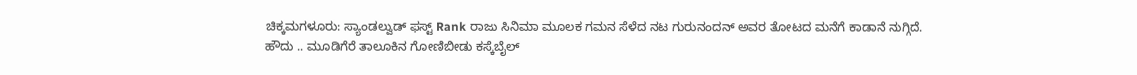ಚಿಕ್ಕಮಗಳೂರು: ಸ್ಯಾಂಡಲ್ವುಡ್ ಫಸ್ಟ್ Rank ರಾಜು ಸಿನಿಮಾ ಮೂಲಕ ಗಮನ ಸೆಳೆದ ನಟ ಗುರುನಂದನ್ ಅವರ ತೋಟದ ಮನೆಗೆ ಕಾಡಾನೆ ನುಗ್ಗಿದೆ.
ಹೌದು .. ಮೂಡಿಗೆರೆ ತಾಲೂಕಿನ ಗೋಣಿಬೀಡು ಕಸ್ಕೆಬೈಲ್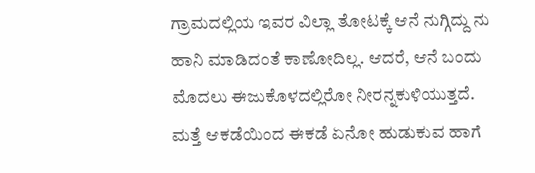ಗ್ರಾಮದಲ್ಲಿಯ ಇವರ ವಿಲ್ಲಾ ತೋಟಕ್ಕೆ ಆನೆ ನುಗ್ಗಿದ್ದು ನು ಹಾನಿ ಮಾಡಿದಂತೆ ಕಾಣೋದಿಲ್ಲ. ಆದರೆ, ಆನೆ ಬಂದು ಮೊದಲು ಈಜುಕೊಳದಲ್ಲಿರೋ ನೀರನ್ನಕುಳಿಯುತ್ತದೆ. ಮತ್ತೆ ಆಕಡೆಯಿಂದ ಈಕಡೆ ಏನೋ ಹುಡುಕುವ ಹಾಗೆ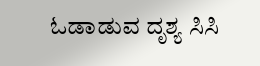ಓಡಾಡುವ ದೃಶ್ಯ ಸಿಸಿ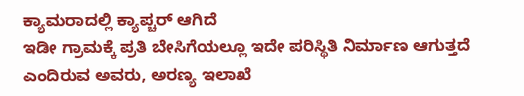ಕ್ಯಾಮರಾದಲ್ಲಿ ಕ್ಯಾಪ್ಚರ್ ಆಗಿದೆ
ಇಡೀ ಗ್ರಾಮಕ್ಕೆ ಪ್ರತಿ ಬೇಸಿಗೆಯಲ್ಲೂ ಇದೇ ಪರಿಸ್ಥಿತಿ ನಿರ್ಮಾಣ ಆಗುತ್ತದೆ ಎಂದಿರುವ ಅವರು, ಅರಣ್ಯ ಇಲಾಖೆ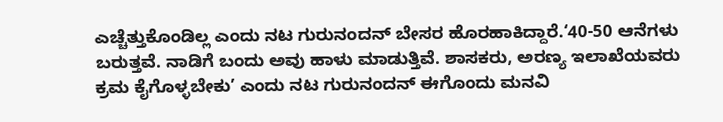ಎಚ್ಚೆತ್ತುಕೊಂಡಿಲ್ಲ ಎಂದು ನಟ ಗುರುನಂದನ್ ಬೇಸರ ಹೊರಹಾಕಿದ್ದಾರೆ.‘40-50 ಆನೆಗಳು ಬರುತ್ತವೆ. ನಾಡಿಗೆ ಬಂದು ಅವು ಹಾಳು ಮಾಡುತ್ತಿವೆ. ಶಾಸಕರು, ಅರಣ್ಯ ಇಲಾಖೆಯವರು ಕ್ರಮ ಕೈಗೊಳ್ಳಬೇಕು’ ಎಂದು ನಟ ಗುರುನಂದನ್ ಈಗೊಂದು ಮನವಿ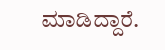ಮಾಡಿದ್ದಾರೆ.